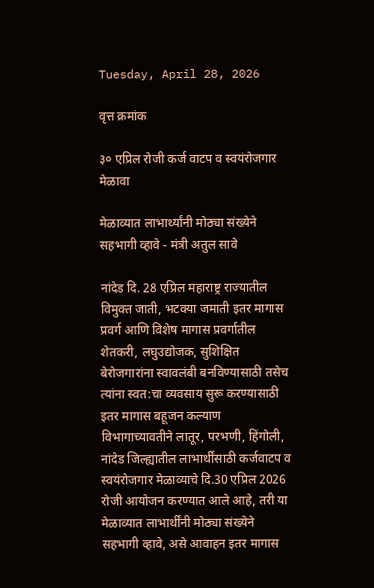Tuesday, April 28, 2026

वृत्त क्रमांक

३० एप्रिल रोजी कर्ज वाटप व स्वयंरोजगार मेळावा

मेळाव्यात लाभार्थ्यांनी मोठ्या संख्येने सहभागी व्हावे - मंत्री अतुल सावे

नांदेड दि. 28 एप्रिल महाराष्ट्र राज्यातील विमुक्त जाती, भटक्या जमाती इतर मागास प्रवर्ग आणि विशेष मागास प्रवर्गातील शेतकरी, लघुउद्योजक, सुशिक्षित बेरोजगारांना स्वावलंबी बनविण्यासाठी तसेच त्यांना स्वत:चा व्यवसाय सुरू करण्यासाठी इतर मागास बहूजन कल्याण विभागाच्यावतीने लातूर, परभणी, हिंगोली, नांदेड जिल्ह्यातील लाभार्थींसाठी कर्जवाटप व स्वयंरोजगार मेळाव्याचे दि.30 एप्रिल 2026 रोजी आयोजन करण्यात आले आहे, तरी या मेळाव्यात लाभार्थींनी मोठ्या संख्येने सहभागी व्हावे, असे आवाहन इतर मागास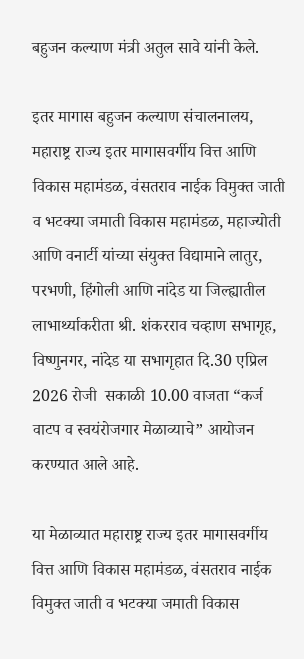बहुजन कल्याण मंत्री अतुल सावे यांनी केले.

इतर मागास बहुजन कल्याण संचालनालय, महाराष्ट्र राज्य इतर मागासवर्गीय वित्त आणि विकास महामंडळ, वंसतराव नाईक विमुक्त जाती व भटक्या जमाती विकास महामंडळ, महाज्योती आणि वनार्टी यांच्या संयुक्त विद्यामाने लातुर, परभणी, हिंगोली आणि नांदेड या जिल्ह्यातील लाभार्थ्याकरीता श्री. शंकरराव चव्हाण सभागृह, विष्णुनगर, नांदेड या सभागृहात दि.30 एप्रिल 2026 रोजी  सकाळी 10.00 वाजता “कर्ज वाटप व स्वयंरोजगार मेळाव्याचे” आयोजन करण्यात आले आहे.

या मेळाव्यात महाराष्ट्र राज्य इतर मागासवर्गीय वित्त आणि विकास महामंडळ, वंसतराव नाईक विमुक्त जाती व भटक्या जमाती विकास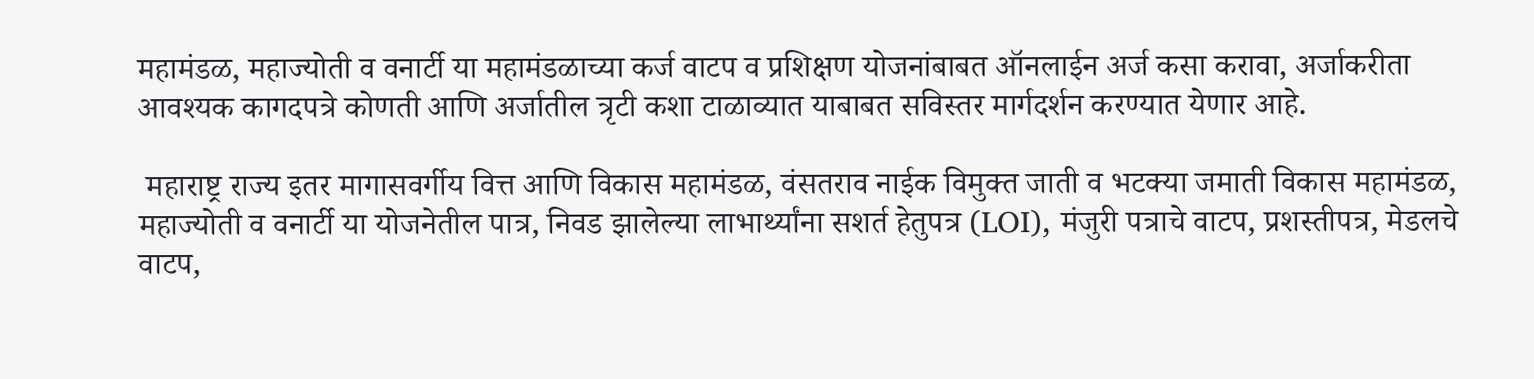महामंडळ, महाज्योती व वनार्टी या महामंडळाच्या कर्ज वाटप व प्रशिक्षण योजनांबाबत ऑनलाईन अर्ज कसा करावा, अर्जाकरीता आवश्यक कागदपत्रे कोणती आणि अर्जातील त्रृटी कशा टाळाव्यात याबाबत सविस्तर मार्गदर्शन करण्यात येणार आहे.

 महाराष्ट्र राज्य इतर मागासवर्गीय वित्त आणि विकास महामंडळ, वंसतराव नाईक विमुक्त जाती व भटक्या जमाती विकास महामंडळ, महाज्योती व वनार्टी या योजनेतील पात्र, निवड झालेल्या लाभार्थ्यांना सशर्त हेतुपत्र (LOI), मंजुरी पत्राचे वाटप, प्रशस्तीपत्र, मेडलचे वाटप,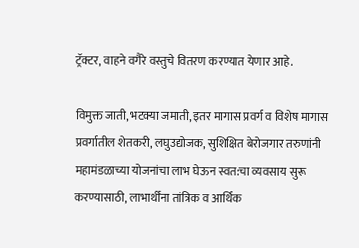ट्रॅक्टर, वाहने वगैरे वस्तुचे वितरण करण्यात येणार आहे.

विमुक्त जाती, भटक्या जमाती, इतर मागास प्रवर्ग व विशेष मागास प्रवर्गातील शेतकरी, लघुउद्योजक, सुशिक्षित बेरोजगार तरुणांनी महामंडळाच्या योजनांचा लाभ घेऊन स्वत:चा व्यवसाय सुरू करण्यासाठी, लाभार्थींना तांत्रिक व आर्थिक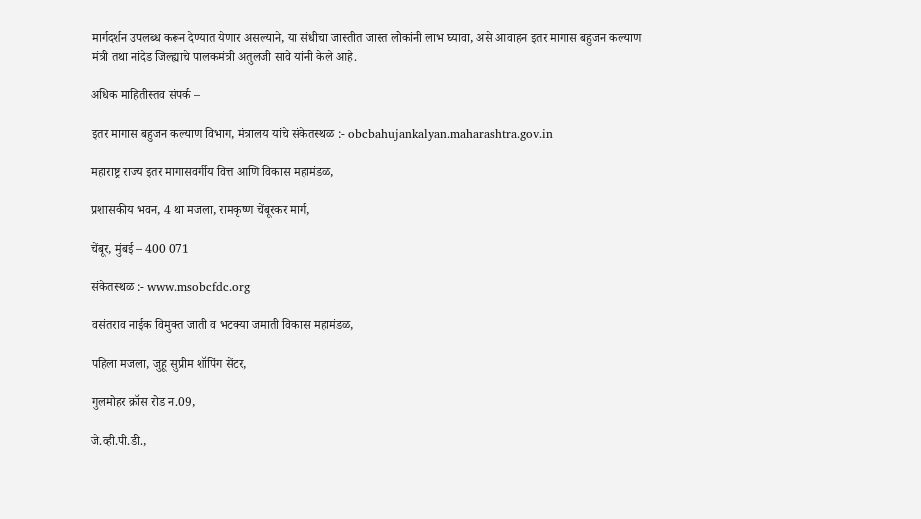मार्गदर्शन उपलब्ध करून देण्यात येणार असल्याने, या संधीचा जास्तीत जास्त लोकांनी लाभ घ्यावा, असे आवाहन इतर मागास बहुजन कल्याण मंत्री तथा नांदेड जिल्ह्याचे पालकमंत्री अतुलजी सावे यांनी केले आहे.

अधिक माहितीस्तव संपर्क –

इतर मागास बहुजन कल्याण विभाग, मंत्रालय यांचे संकेतस्थळ :- obcbahujankalyan.maharashtra.gov.in

महाराष्ट्र राज्य इतर मागासवर्गीय वित्त आणि विकास महामंडळ,

प्रशासकीय भवन, 4 था मजला, रामकृष्ण चेंबूरकर मार्ग,

चेंबूर, मुंबई – 400 071

संकेतस्थळ :- www.msobcfdc.org

वसंतराव नाईक विमुक्त जाती व भटक्या जमाती विकास महामंडळ,

पहिला मजला, जुहू सुप्रीम शॉपिंग सेंटर,

गुलमोहर क्रॉस रोड न.09,

जे.व्ही.पी.डी.,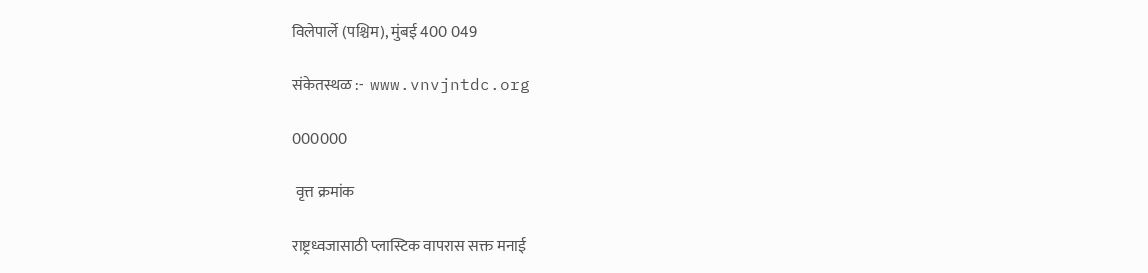विलेपार्ले (पश्चिम), मुंबई 400 049

संकेतस्थळ :-  www.vnvjntdc.org

000000

 वृत्त क्रमांक

राष्ट्रध्वजासाठी प्लास्टिक वापरास सक्त मनाई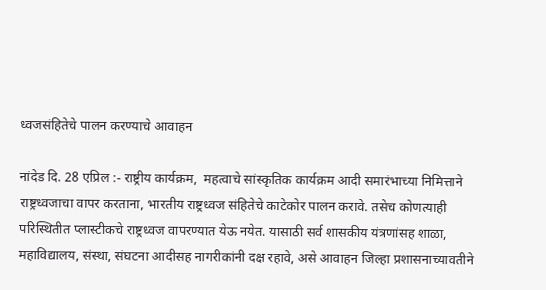ध्वजसंहितेचे पालन करण्याचे आवाहन

नांदेड दि. 28 एप्रिल :- राष्ट्रीय कार्यक्रम,  महत्वाचे सांस्कृतिक कार्यक्रम आदी समारंभाच्या निमित्ताने राष्ट्रध्वजाचा वापर करताना, भारतीय राष्ट्रध्वज संहितेचे काटेकोर पालन करावे. तसेच कोणत्याही परिस्थितीत प्लास्टीकचे राष्ट्रध्वज वापरण्यात येऊ नयेत. यासाठी सर्व शासकीय यंत्रणांसह शाळा, महाविद्यालय, संस्था, संघटना आदीसह नागरीकांनी दक्ष रहावे, असे आवाहन जिल्हा प्रशासनाच्यावतीने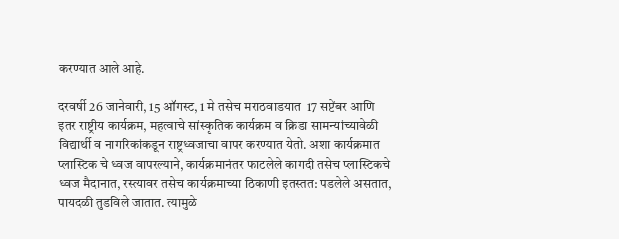करण्यात आले आहे.

दरवर्षी 26 जानेवारी, 15 ऑगस्ट, 1 मे तसेच मराठवाडयात  17 सप्टेंबर आणि इतर राष्ट्रीय कार्यक्रम, महत्वाचे सांस्कृतिक कार्यक्रम व क्रिडा सामन्यांच्यावेळी विद्यार्थी व नागरिकांकडून राष्ट्रध्वजाचा वापर करण्यात येतो. अशा कार्यक्रमात प्लास्टिक चे ध्वज वापरल्याने, कार्यक्रमानंतर फाटलेले कागदी तसेच प्लास्टिकचे ध्वज मैदानात, रस्त्यावर तसेच कार्यक्रमाच्या ठिकाणी इतस्तत: पडलेले असतात, पायदळी तुडविले जातात. त्यामुळे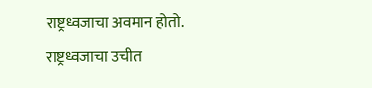राष्ट्रध्वजाचा अवमान होतो. राष्ट्रध्वजाचा उचीत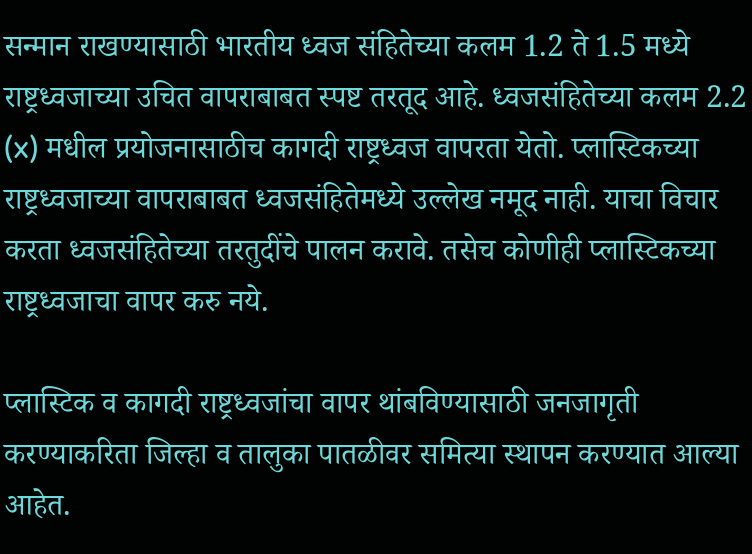सन्मान राखण्यासाठी भारतीय ध्वज संहितेच्या कलम 1.2 ते 1.5 मध्ये राष्ट्रध्वजाच्या उचित वापराबाबत स्पष्ट तरतूद आहे. ध्वजसंहितेच्या कलम 2.2 (x) मधील प्रयोजनासाठीच कागदी राष्ट्रध्वज वापरता येतो. प्लास्टिकच्या राष्ट्रध्वजाच्या वापराबाबत ध्वजसंहितेमध्ये उल्लेख नमूद नाही. याचा विचार करता ध्वजसंहितेच्या तरतुदींचे पालन करावे. तसेच कोणीही प्लास्टिकच्या राष्ट्रध्वजाचा वापर करु नये.

प्लास्टिक व कागदी राष्ट्रध्वजांचा वापर थांबविण्यासाठी जनजागृती करण्याकरिता जिल्हा व तालुका पातळीवर समित्या स्थापन करण्यात आल्या आहेत.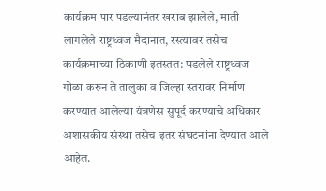कार्यक्रम पार पडल्यानंतर खराब झालेले, माती लागलेले राष्ट्रध्वज मैदानात, रस्त्यावर तसेच कार्यक्रमाच्या ठिकाणी इतस्तत: पडलेले राष्ट्रध्वज गोळा करुन ते तालुका व जिल्हा स्तरावर निर्माण करण्यात आलेल्या यंत्रणेस सुपूर्द करण्याचे अधिकार अशासकीय संस्था तसेच इतर संघटनांना देण्यात आले आहेत.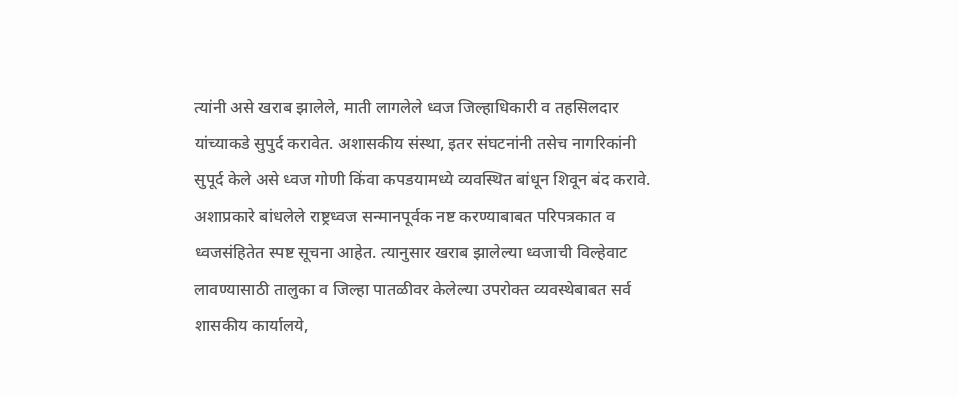त्यांनी असे खराब झालेले, माती लागलेले ध्वज जिल्हाधिकारी व तहसिलदार यांच्याकडे सुपुर्द करावेत. अशासकीय संस्था, इतर संघटनांनी तसेच नागरिकांनी सुपूर्द केले असे ध्वज गोणी किंवा कपडयामध्ये व्यवस्थित बांधून शिवून बंद करावे. अशाप्रकारे बांधलेले राष्ट्रध्वज सन्मानपूर्वक नष्ट करण्याबाबत परिपत्रकात व ध्वजसंहितेत स्पष्ट सूचना आहेत. त्यानुसार खराब झालेल्या ध्वजाची विल्हेवाट लावण्यासाठी तालुका व जिल्हा पातळीवर केलेल्या उपरोक्त व्यवस्थेबाबत सर्व शासकीय कार्यालये,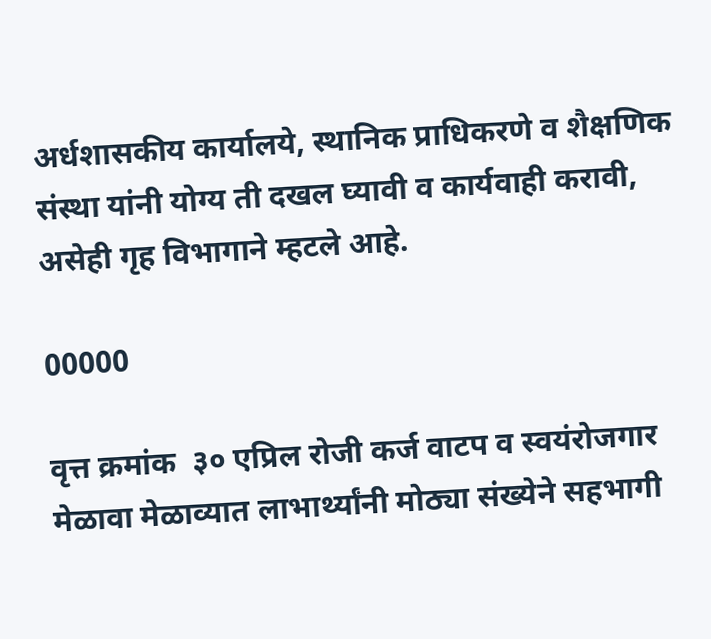अर्धशासकीय कार्यालये, स्थानिक प्राधिकरणे व शैक्षणिक संस्था यांनी योग्य ती दखल घ्यावी व कार्यवाही करावी, असेही गृह विभागाने म्हटले आहे.

00000

वृत्त क्रमांक  ३० एप्रिल रोजी कर्ज वाटप व स्वयंरोजगार मेळावा मेळाव्यात लाभार्थ्यांनी मोठ्या संख्येने सहभागी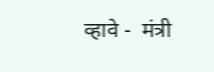व्हावे -  मंत्री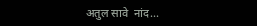अतुल सावे  नांद...